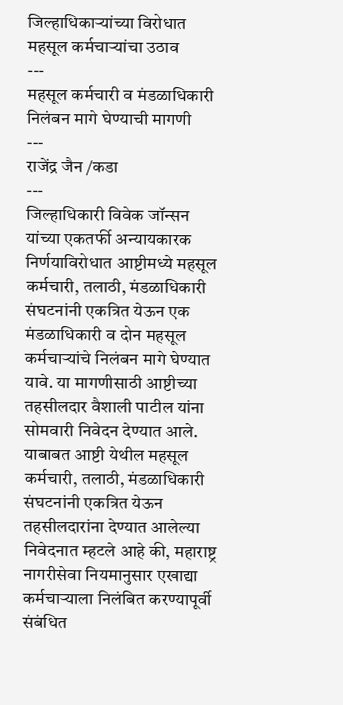जिल्हाधिकाऱ्यांच्या विरोधात महसूल कर्मचाऱ्यांचा उठाव
---
महसूल कर्मचारी व मंडळाधिकारी निलंबन मागे घेण्याची मागणी
---
राजेंद्र जैन /कडा
---
जिल्हाधिकारी विवेक जॉन्सन यांच्या एकतर्फी अन्यायकारक निर्णयाविरोधात आष्टीमध्ये महसूल कर्मचारी, तलाठी, मंडळाधिकारी संघटनांनी एकत्रित येऊन एक मंडळाधिकारी व दोन महसूल कर्मचाऱ्यांचे निलंबन मागे घेण्यात यावे. या मागणीसाठी आष्टीच्या तहसीलदार वैशाली पाटील यांना सोमवारी निवेदन देण्यात आले.
याबाबत आष्टी येथील महसूल कर्मचारी, तलाठी, मंडळाधिकारी संघटनांनी एकत्रित येऊन तहसीलदारांना देण्यात आलेल्या निवेदनात म्हटले आहे की, महाराष्ट्र नागरीसेवा नियमानुसार एखाद्या कर्मचाऱ्याला निलंबित करण्यापूर्वी संबंधित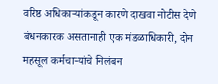वरिष्ठ अधिकाऱ्यांकडून कारणे दाखवा नोटीस देणे बंधनकारक असतानाही एक मंडळाधिकारी, दोन महसूल कर्मचाऱ्यांचे निलंबन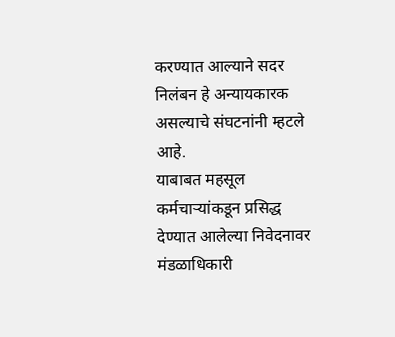करण्यात आल्याने सदर निलंबन हे अन्यायकारक असल्याचे संघटनांनी म्हटले आहे.
याबाबत महसूल कर्मचाऱ्यांकडून प्रसिद्ध देण्यात आलेल्या निवेदनावर मंडळाधिकारी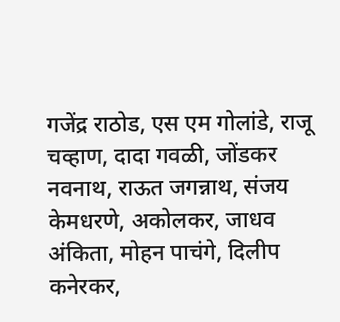गजेंद्र राठोड, एस एम गोलांडे, राजू चव्हाण, दादा गवळी, जोंडकर नवनाथ, राऊत जगन्नाथ, संजय केमधरणे, अकोलकर, जाधव अंकिता, मोहन पाचंगे, दिलीप कनेरकर,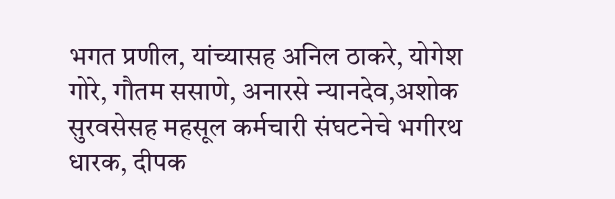भगत प्रणील, यांच्यासह अनिल ठाकरे, योगेश गोरे, गौतम ससाणे, अनारसे न्यानदेव,अशोक सुरवसेसह महसूल कर्मचारी संघटनेचे भगीरथ धारक, दीपक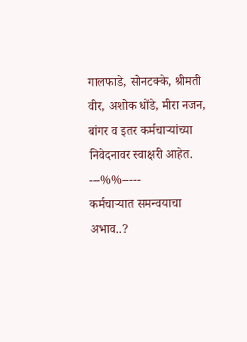गालफाडे, सोनटक्के, श्रीमती वीर, अशोक धोंडे, मीरा नजन, बांगर व इतर कर्मचाऱ्यांच्या निवेदनावर स्वाक्षरी आहेत.
---%%-----
कर्मचाऱ्यात समन्वयाचा अभाव..?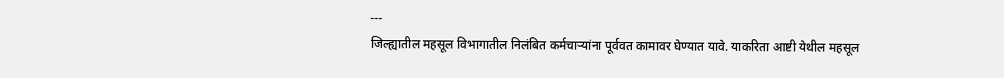---
जिल्ह्यातील महसूल विभागातील निलंबित कर्मचाऱ्यांना पूर्ववत कामावर घेण्यात यावे. याकरिता आष्टी येथील महसूल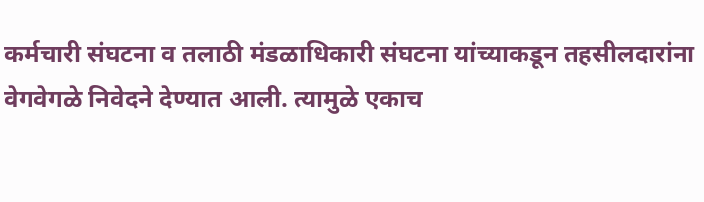कर्मचारी संघटना व तलाठी मंडळाधिकारी संघटना यांच्याकडून तहसीलदारांना वेगवेगळे निवेदने देण्यात आली. त्यामुळे एकाच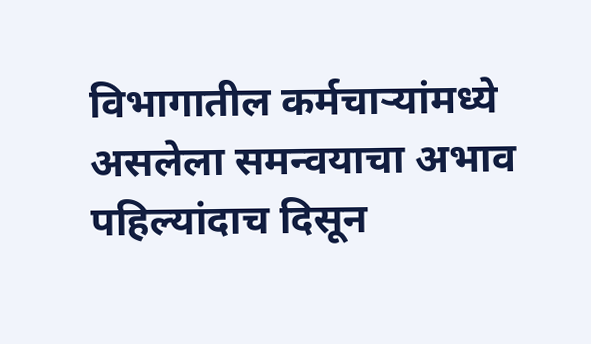विभागातील कर्मचाऱ्यांमध्ये असलेला समन्वयाचा अभाव पहिल्यांदाच दिसून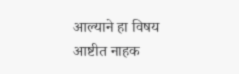आल्याने हा विषय आष्टीत नाहक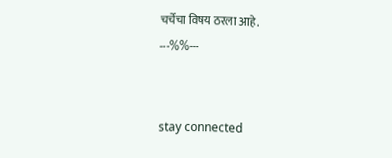चर्चेचा विषय ठरला आहे.
---%%---


stay connected